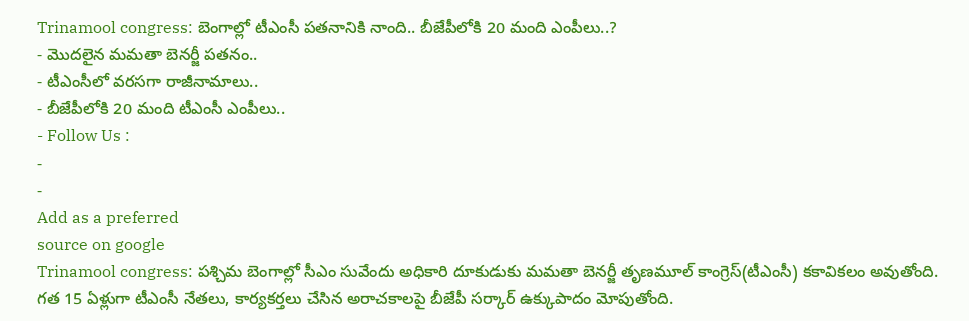Trinamool congress: బెంగాల్లో టీఎంసీ పతనానికి నాంది.. బీజేపీలోకి 20 మంది ఎంపీలు..?
- మొదలైన మమతా బెనర్జీ పతనం..
- టీఎంసీలో వరసగా రాజీనామాలు..
- బీజేపీలోకి 20 మంది టీఎంసీ ఎంపీలు..
- Follow Us :
-
-
Add as a preferred
source on google
Trinamool congress: పశ్చిమ బెంగాల్లో సీఎం సువేందు అధికారి దూకుడుకు మమతా బెనర్జీ తృణమూల్ కాంగ్రెస్(టీఎంసీ) కకావికలం అవుతోంది. గత 15 ఏళ్లుగా టీఎంసీ నేతలు, కార్యకర్తలు చేసిన అరాచకాలపై బీజేపీ సర్కార్ ఉక్కుపాదం మోపుతోంది.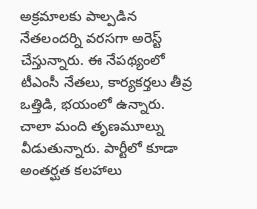అక్రమాలకు పాల్పడిన నేతలందర్ని వరసగా అరెస్ట్ చేస్తున్నారు. ఈ నేపథ్యంలో టీఎంసీ నేతలు, కార్యకర్తలు తీవ్ర ఒత్తిడి, భయంలో ఉన్నారు. చాలా మంది తృణమూల్ను వీడుతున్నారు. పార్టీలో కూడా అంతర్ఘత కలహాలు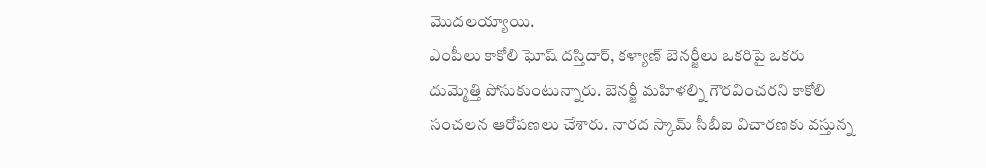మొదలయ్యాయి.
ఎంపీలు కాకోలి ఘోష్ దస్తిదార్, కళ్యాణ్ బెనర్జీలు ఒకరిపై ఒకరు దుమ్మెత్తి పోసుకుంటున్నారు. బెనర్జీ మహిళల్ని గౌరవించరని కాకోలి సంచలన ఆరోపణలు చేశారు. నారద స్కామ్ సీబీఐ విచారణకు వస్తున్న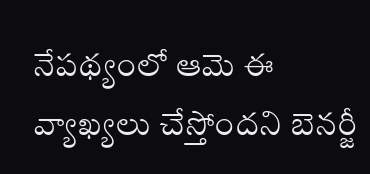నేపథ్యంలో ఆమె ఈ వ్యాఖ్యలు చేస్తోందని బెనర్జీ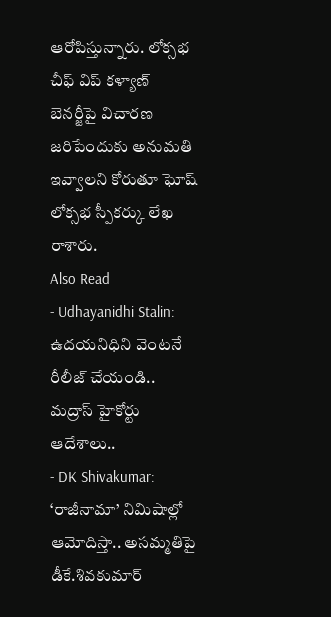ఆరోపిస్తున్నారు. లోక్సభ చీఫ్ విప్ కళ్యాణ్ బెనర్జీపై విచారణ జరిపేందుకు అనుమతి ఇవ్వాలని కోరుతూ ఘోష్ లోక్సభ స్పీకర్కు లేఖ రాశారు.
Also Read
- Udhayanidhi Stalin: ఉదయనిధిని వెంటనే రీలీజ్ చేయండి.. మద్రాస్ హైకోర్టు ఆదేశాలు..
- DK Shivakumar: ‘రాజీనామా’ నిమిషాల్లో ఆమోదిస్తా.. అసమ్మతిపై డీకే.శివకుమార్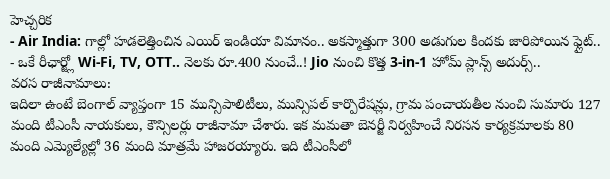హెచ్చరిక
- Air India: గాల్లో హడలెత్తించిన ఎయిర్ ఇండియా విమానం.. అకస్మాత్తుగా 300 అడుగుల కిందకు జారిపోయిన ఫ్లైట్..
- ఒకే రీఛార్జ్లో Wi-Fi, TV, OTT.. నెలకు రూ.400 నుంచే..! Jio నుంచి కొత్త 3-in-1 హోమ్ ప్లాన్స్ అదుర్స్..
వరస రాజీనామాలు:
ఇదిలా ఉంటే బెంగాల్ వ్యాప్తంగా 15 మున్సిపాలిటీలు, మున్సిపల్ కార్పొరేషన్లు, గ్రామ పంచాయతీల నుంచి సుమారు 127 మంది టీఎంసీ నాయకులు, కౌన్సిలర్లు రాజీనామా చేశారు. ఇక మమతా బెనర్జీ నిర్వహించే నిరసన కార్యక్రమాలకు 80 మంది ఎమ్యెల్యేల్లో 36 మంది మాత్రమే హాజరయ్యారు. ఇది టీఎంసీలో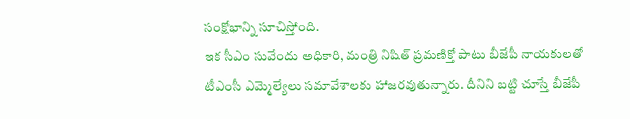సంక్షోభాన్ని సూచిస్తోంది.
ఇక సీఎం సువేందు అధికారి, మంత్రి నిషిత్ ప్రమణిక్తో పాటు బీజేపీ నాయకులతో టీఎంసీ ఎమ్మెల్యేలు సమావేశాలకు హాజరవుతున్నారు. దీనిని బట్టి చూస్తే బీజేపీ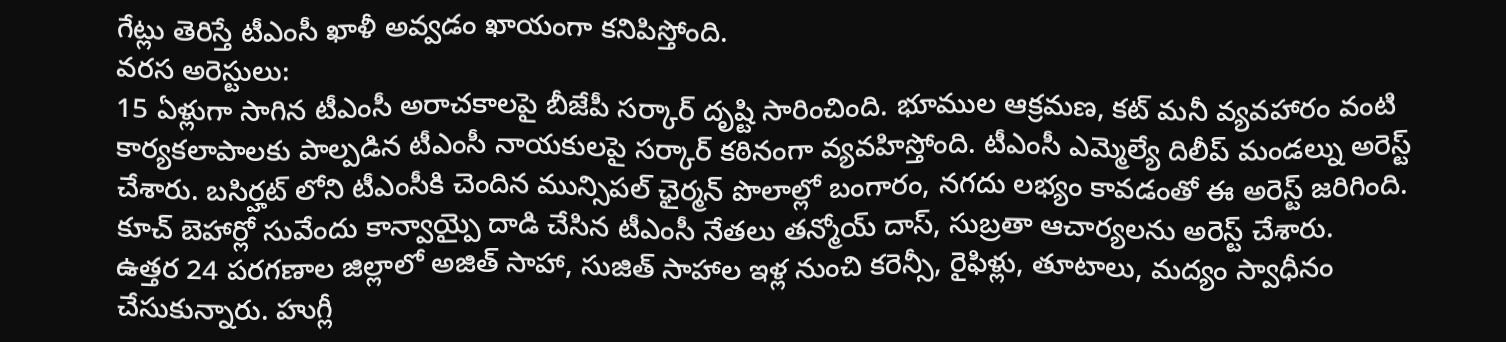గేట్లు తెరిస్తే టీఎంసీ ఖాళీ అవ్వడం ఖాయంగా కనిపిస్తోంది.
వరస అరెస్టులు:
15 ఏళ్లుగా సాగిన టీఎంసీ అరాచకాలపై బీజేపీ సర్కార్ దృష్టి సారించింది. భూముల ఆక్రమణ, కట్ మనీ వ్యవహారం వంటి కార్యకలాపాలకు పాల్పడిన టీఎంసీ నాయకులపై సర్కార్ కఠినంగా వ్యవహిస్తోంది. టీఎంసీ ఎమ్మెల్యే దిలీప్ మండల్ను అరెస్ట్ చేశారు. బసిర్హట్ లోని టీఎంసీకి చెందిన మున్సిపల్ ఛైర్మన్ పొలాల్లో బంగారం, నగదు లభ్యం కావడంతో ఈ అరెస్ట్ జరిగింది. కూచ్ బెహార్లో సువేందు కాన్వాయ్పై దాడి చేసిన టీఎంసీ నేతలు తన్మోయ్ దాస్, సుబ్రతా ఆచార్యలను అరెస్ట్ చేశారు.
ఉత్తర 24 పరగణాల జిల్లాలో అజిత్ సాహా, సుజిత్ సాహాల ఇళ్ల నుంచి కరెన్సీ, రైఫిళ్లు, తూటాలు, మద్యం స్వాధీనం చేసుకున్నారు. హుగ్లీ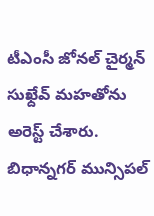టీఎంసీ జోనల్ చైర్మన్ సుఖ్దేవ్ మహతోను అరెస్ట్ చేశారు. బిధాన్నగర్ మున్సిపల్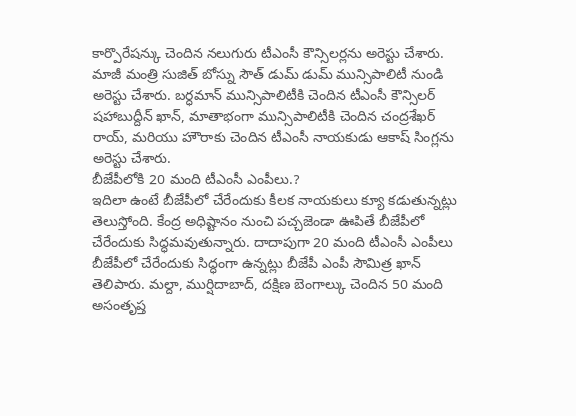కార్పొరేషన్కు చెందిన నలుగురు టీఎంసీ కౌన్సిలర్లను అరెస్టు చేశారు. మాజీ మంత్రి సుజిత్ బోస్ను సౌత్ డుమ్ డుమ్ మున్సిపాలిటీ నుండి అరెస్టు చేశారు. బర్ధమాన్ మున్సిపాలిటీకి చెందిన టీఎంసీ కౌన్సిలర్ షహాబుద్దీన్ ఖాన్, మాతాభంగా మున్సిపాలిటీకి చెందిన చంద్రశేఖర్ రాయ్, మరియు హౌరాకు చెందిన టీఎంసీ నాయకుడు ఆకాష్ సింగ్లను అరెస్టు చేశారు.
బీజేపీలోకి 20 మంది టీఎంసీ ఎంపీలు.?
ఇదిలా ఉంటే బీజేపీలో చేరేందుకు కీలక నాయకులు క్యూ కడుతున్నట్లు తెలుస్తోంది. కేంద్ర అధిష్టానం నుంచి పచ్చజెండా ఊపితే బీజేపీలో చేరేందుకు సిద్ధమవుతున్నారు. దాదాపుగా 20 మంది టీఎంసీ ఎంపీలు బీజేపీలో చేరేందుకు సిద్ధంగా ఉన్నట్లు బీజేపీ ఎంపీ సౌమిత్ర ఖాన్ తెలిపారు. మల్దా, ముర్షిదాబాద్, దక్షిణ బెంగాల్కు చెందిన 50 మంది అసంతృప్త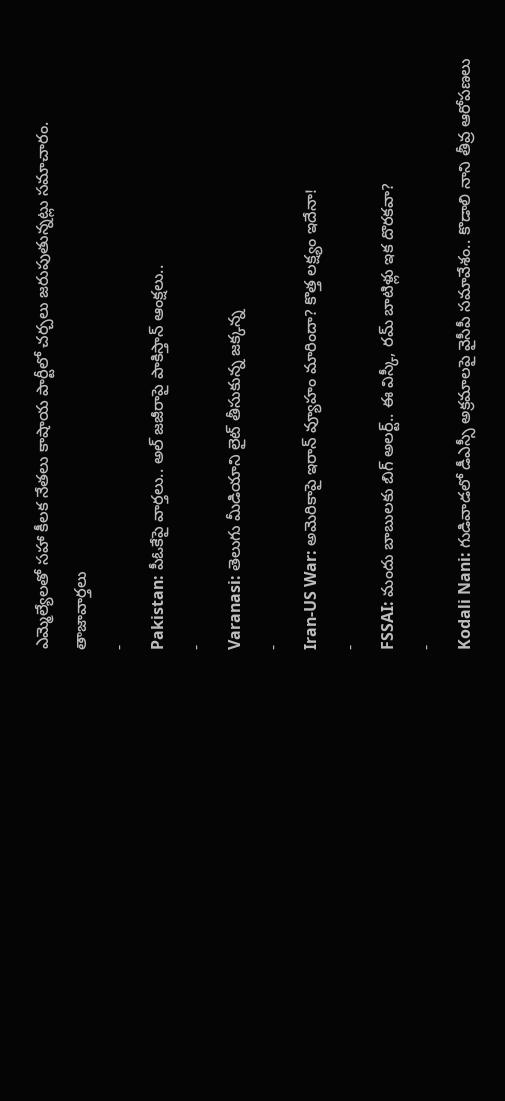ఎమ్మెల్యేలతో సహా కీలక నేతలు కాషాయ పార్టీలో చర్చలు జరుపుతున్నట్లు సమాచారం.
తాజావార్తలు
-
Pakistan: పీఓకేపై వార్తలు.. అల్ జజీరాపై పాకిస్తాన్ ఆంక్షలు..
-
Varanasi: తెలుగు మీడియాని లైట్ తీసుకున్న జక్కన్న
-
Iran-US War: అమెరికాపై ఇరాన్ వ్యూహం మారిందా? కొత్త లక్ష్యం ఇదేనా!
-
FSSAI: మందు బాబులకు బిగ్ అలర్ట్.. ఈ విస్కీ, రమ్ బాటిళ్లు ఇక దొరకవా?
-
Kodali Nani: గుడివాడలో డీఎస్సీ అక్రమాలపై వైసీపీ సమావేశం.. కొడాలి నాని తీవ్ర ఆరోపణలు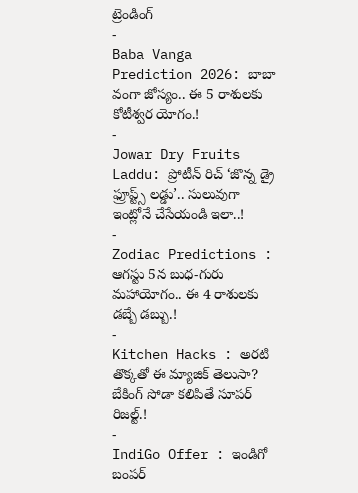ట్రెండింగ్
-
Baba Vanga Prediction 2026: బాబా వంగా జోస్యం.. ఈ 5 రాశులకు కోటీశ్వర యోగం.!
-
Jowar Dry Fruits Laddu: ప్రోటీన్ రిచ్ ‘జొన్న డ్రై ఫ్రూప్ట్స్ లడ్డు’.. సులువుగా ఇంట్లోనే చేసేయండి ఇలా..!
-
Zodiac Predictions : ఆగస్టు 5న బుధ-గురు మహాయోగం.. ఈ 4 రాశులకు డబ్బే డబ్బు.!
-
Kitchen Hacks : అరటి తొక్కతో ఈ మ్యాజిక్ తెలుసా? బేకింగ్ సోడా కలిపితే సూపర్ రిజల్ట్.!
-
IndiGo Offer : ఇండిగో బంపర్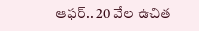ఆఫర్.. 20 వేల ఉచిత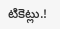టికెట్లు.!